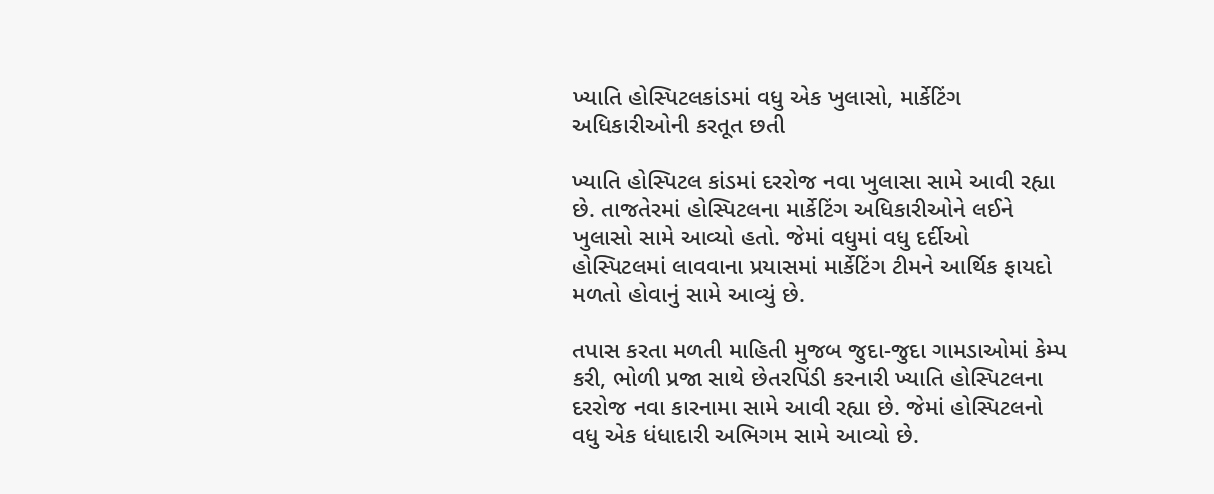ખ્યાતિ હોસ્પિટલકાંડમાં વધુ એક ખુલાસો, માર્કેટિંગ અધિકારીઓની કરતૂત છતી

ખ્યાતિ હોસ્પિટલ કાંડમાં દરરોજ નવા ખુલાસા સામે આવી રહ્યા છે. તાજતેરમાં હોસ્પિટલના માર્કેટિંગ અધિકારીઓને લઈને ખુલાસો સામે આવ્યો હતો. જેમાં વધુમાં વધુ દર્દીઓ હોસ્પિટલમાં લાવવાના પ્રયાસમાં માર્કેટિંગ ટીમને આર્થિક ફાયદો મળતો હોવાનું સામે આવ્યું છે.

તપાસ કરતા મળતી માહિતી મુજબ જુદા-જુદા ગામડાઓમાં કેમ્પ કરી, ભોળી પ્રજા સાથે છેતરપિંડી કરનારી ખ્યાતિ હોસ્પિટલના દરરોજ નવા કારનામા સામે આવી રહ્યા છે. જેમાં હોસ્પિટલનો વધુ એક ધંધાદારી અભિગમ સામે આવ્યો છે.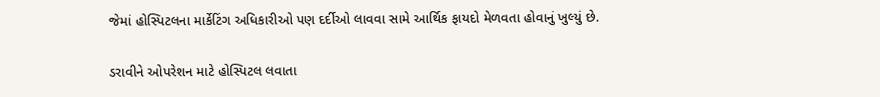જેમાં હોસ્પિટલના માર્કેટિંગ અધિકારીઓ પણ દર્દીઓ લાવવા સામે આર્થિક ફાયદો મેળવતા હોવાનું ખુલ્યું છે.

ડરાવીને ઓપરેશન માટે હોસ્પિટલ લવાતા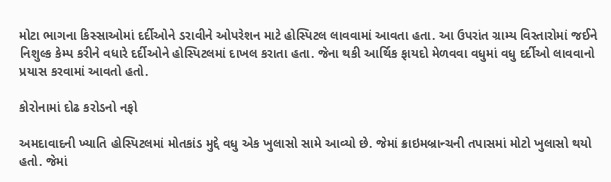મોટા ભાગના કિસ્સાઓમાં દર્દીઓને ડરાવીને ઓપરેશન માટે હોસ્પિટલ લાવવામાં આવતા હતા. આ ઉપરાંત ગ્રામ્ય વિસ્તારોમાં જઈને નિશુલ્ક કેમ્પ કરીને વધારે દર્દીઓને હોસ્પિટલમાં દાખલ કરાતા હતા. જેના થકી આર્થિક ફાયદો મેળવવા વધુમાં વધુ દર્દીઓ લાવવાનો પ્રયાસ કરવામાં આવતો હતો.

કોરોનામાં દોઢ કરોડનો નફો

અમદાવાદની ખ્યાતિ હોસ્પિટલમાં મોતકાંડ મુદ્દે વધુ એક ખુલાસો સામે આવ્યો છે. જેમાં ક્રાઇમબ્રાન્ચની તપાસમાં મોટો ખુલાસો થયો હતો. જેમાં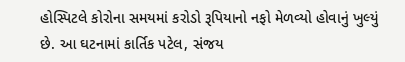હોસ્પિટલે કોરોના સમયમાં કરોડો રૂપિયાનો નફો મેળવ્યો હોવાનું ખુલ્યું છે. આ ઘટનામાં કાર્તિક પટેલ, સંજય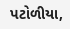પટોળીયા,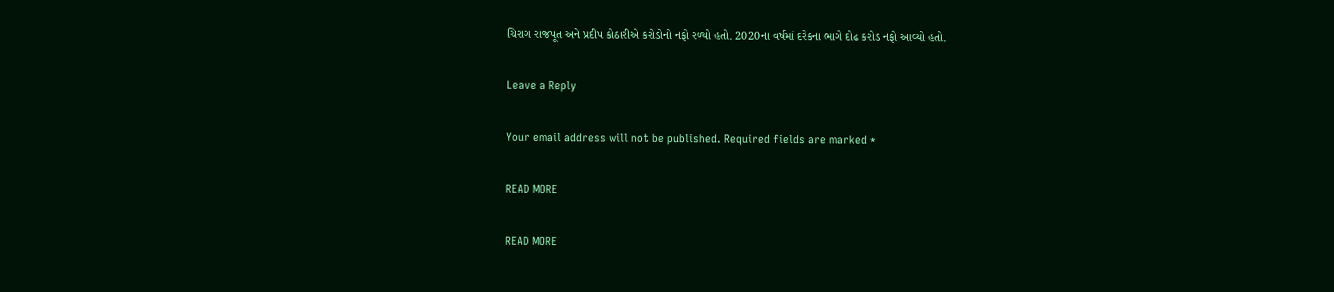ચિરાગ રાજપૂત અને પ્રદીપ કોઠારીએ કરોડોનો નફો રળ્યો હતો. 2020ના વર્ષમાં દરેકના ભાગે દોઢ કરોડ નફો આવ્યો હતો.

Leave a Reply

Your email address will not be published. Required fields are marked *

READ MORE

READ MORE